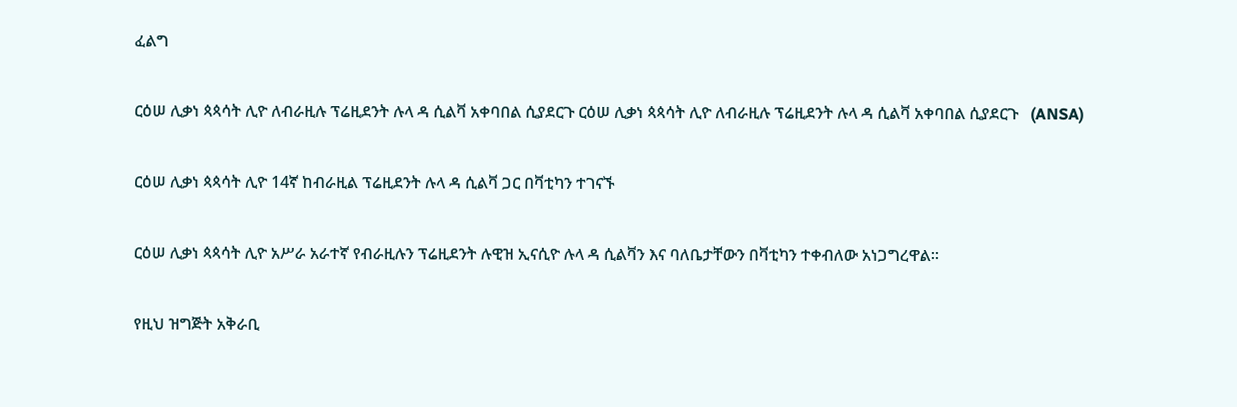ፈልግ

ርዕሠ ሊቃነ ጳጳሳት ሊዮ ለብራዚሉ ፕሬዚደንት ሉላ ዳ ሲልቫ አቀባበል ሲያደርጉ ርዕሠ ሊቃነ ጳጳሳት ሊዮ ለብራዚሉ ፕሬዚደንት ሉላ ዳ ሲልቫ አቀባበል ሲያደርጉ   (ANSA)

ርዕሠ ሊቃነ ጳጳሳት ሊዮ 14ኛ ከብራዚል ፕሬዚደንት ሉላ ዳ ሲልቫ ጋር በቫቲካን ተገናኙ

ርዕሠ ሊቃነ ጳጳሳት ሊዮ አሥራ አራተኛ የብራዚሉን ፕሬዚደንት ሉዊዝ ኢናሲዮ ሉላ ዳ ሲልቫን እና ባለቤታቸውን በቫቲካን ተቀብለው አነጋግረዋል።

የዚህ ዝግጅት አቅራቢ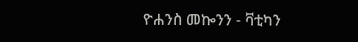ዮሐንስ መኰንን - ቫቲካን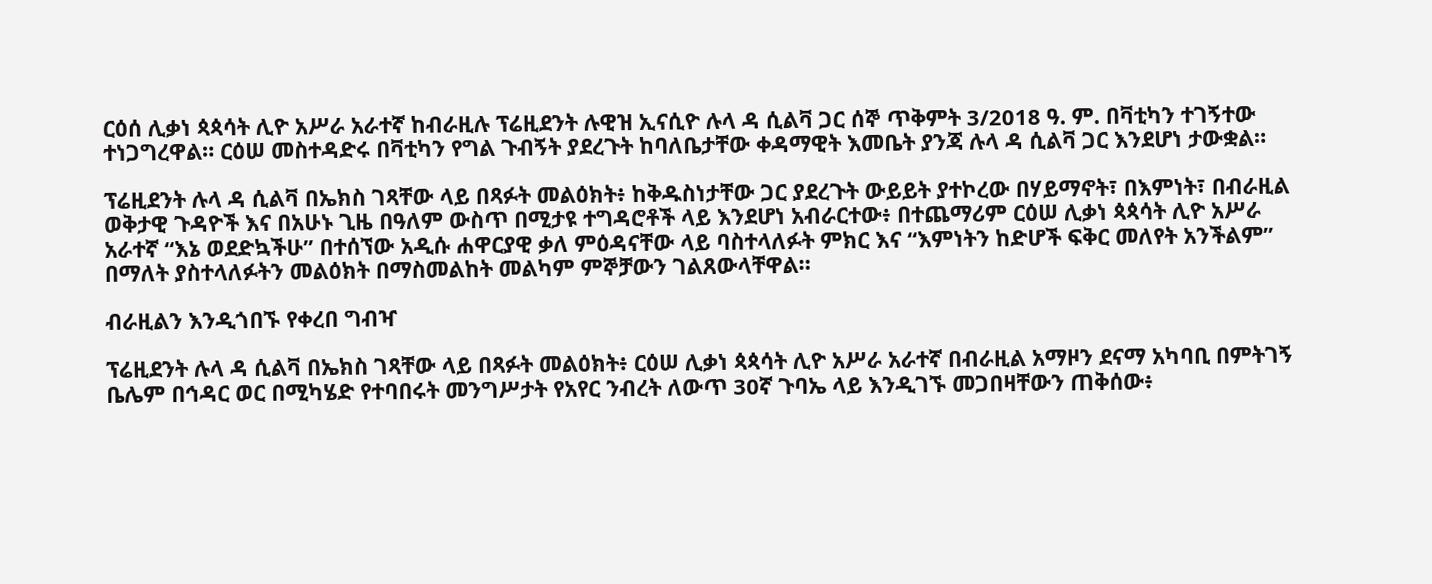ርዕሰ ሊቃነ ጳጳሳት ሊዮ አሥራ አራተኛ ከብራዚሉ ፕሬዚደንት ሉዊዝ ኢናሲዮ ሉላ ዳ ሲልቫ ጋር ሰኞ ጥቅምት 3/2018 ዓ. ም. በቫቲካን ተገኝተው ተነጋግረዋል። ርዕሠ መስተዳድሩ በቫቲካን የግል ጉብኝት ያደረጉት ከባለቤታቸው ቀዳማዊት እመቤት ያንጃ ሉላ ዳ ሲልቫ ጋር እንደሆነ ታውቋል።

ፕሬዚደንት ሉላ ዳ ሲልቫ በኤክስ ገጻቸው ላይ በጻፉት መልዕክት፥ ከቅዱስነታቸው ጋር ያደረጉት ውይይት ያተኮረው በሃይማኖት፣ በእምነት፣ በብራዚል ወቅታዊ ጉዳዮች እና በአሁኑ ጊዜ በዓለም ውስጥ በሚታዩ ተግዳሮቶች ላይ እንደሆነ አብራርተው፥ በተጨማሪም ርዕሠ ሊቃነ ጳጳሳት ሊዮ አሥራ አራተኛ “እኔ ወደድኳችሁ” በተሰኘው አዲሱ ሐዋርያዊ ቃለ ምዕዳናቸው ላይ ባስተላለፉት ምክር እና “እምነትን ከድሆች ፍቅር መለየት አንችልም” በማለት ያስተላለፉትን መልዕክት በማስመልከት መልካም ምኞቻውን ገልጸውላቸዋል።

ብራዚልን እንዲጎበኙ የቀረበ ግብዣ

ፕሬዚደንት ሉላ ዳ ሲልቫ በኤክስ ገጻቸው ላይ በጻፉት መልዕክት፥ ርዕሠ ሊቃነ ጳጳሳት ሊዮ አሥራ አራተኛ በብራዚል አማዞን ደናማ አካባቢ በምትገኝ ቤሌም በኅዳር ወር በሚካሄድ የተባበሩት መንግሥታት የአየር ንብረት ለውጥ 30ኛ ጉባኤ ላይ እንዲገኙ መጋበዛቸውን ጠቅሰው፥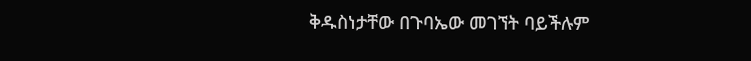ቅዱስነታቸው በጉባኤው መገኘት ባይችሉም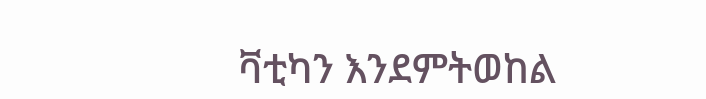ቫቲካን እንደምትወከል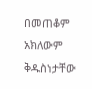በመጠቆም አክለውም ቅዱስነታቸው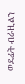ወደፊት ብራዚልን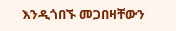እንዲጎበኙ መጋበዛቸውን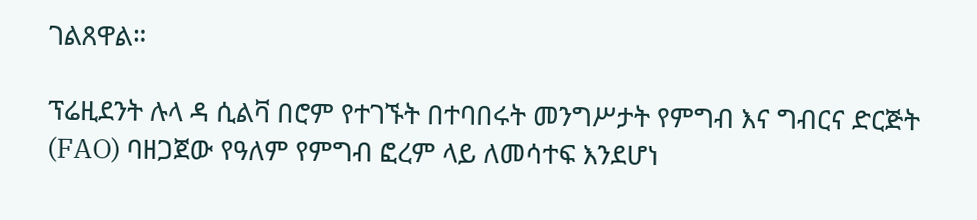ገልጸዋል።

ፕሬዚደንት ሉላ ዳ ሲልቫ በሮም የተገኙት በተባበሩት መንግሥታት የምግብ እና ግብርና ድርጅት (FAO) ባዘጋጀው የዓለም የምግብ ፎረም ላይ ለመሳተፍ እንደሆነ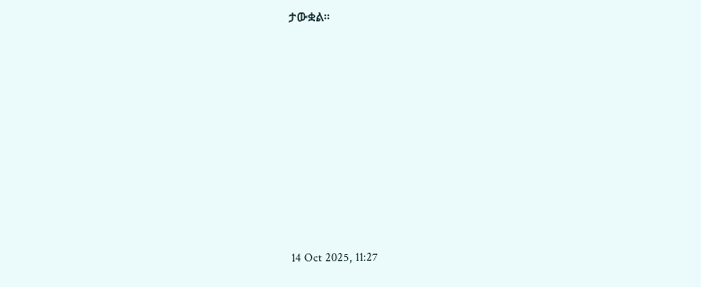ታውቋል።











14 Oct 2025, 11:27